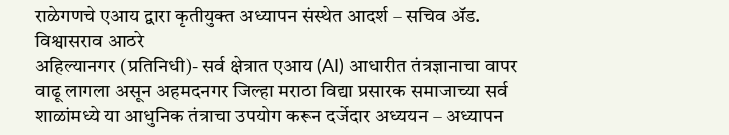राळेगणचे एआय द्वारा कृतीयुक्त अध्यापन संस्थेत आदर्श – सचिव ॲड. विश्वासराव आठरे
अहिल्यानगर (प्रतिनिधी)- सर्व क्षेत्रात एआय (AI) आधारीत तंत्रज्ञानाचा वापर वाढू लागला असून अहमदनगर जिल्हा मराठा विद्या प्रसारक समाजाच्या सर्व शाळांमध्ये या आधुनिक तंत्राचा उपयोग करून दर्जेदार अध्ययन – अध्यापन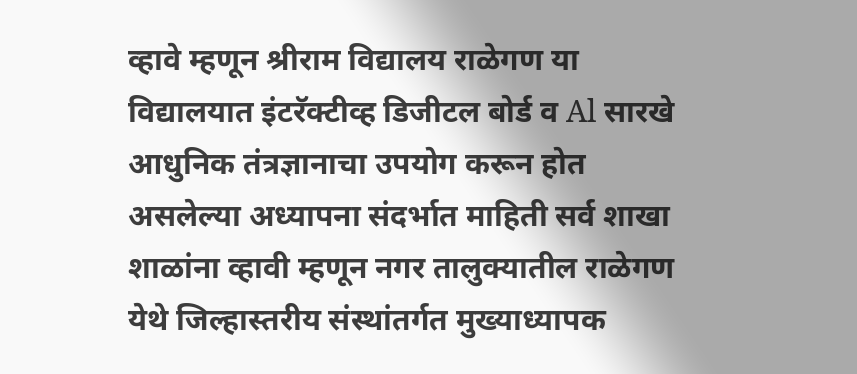व्हावे म्हणून श्रीराम विद्यालय राळेगण या विद्यालयात इंटरॅक्टीव्ह डिजीटल बोर्ड व Al सारखे आधुनिक तंत्रज्ञानाचा उपयोग करून होत असलेल्या अध्यापना संदर्भात माहिती सर्व शाखा शाळांना व्हावी म्हणून नगर तालुक्यातील राळेगण येथे जिल्हास्तरीय संस्थांतर्गत मुख्याध्यापक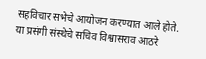सहविचार सभेचे आयोजन करण्यात आले होते.
या प्रसंगी संस्थेचे सचिव विश्वासराव आठरे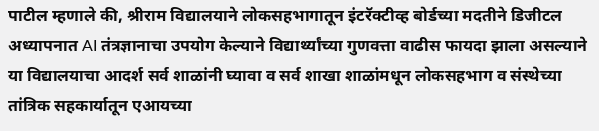पाटील म्हणाले की, श्रीराम विद्यालयाने लोकसहभागातून इंटरॅक्टीव्ह बोर्डच्या मदतीने डिजीटल अध्यापनात AI तंत्रज्ञानाचा उपयोग केल्याने विद्यार्थ्यांच्या गुणवत्ता वाढीस फायदा झाला असल्याने या विद्यालयाचा आदर्श सर्व शाळांनी घ्यावा व सर्व शाखा शाळांमधून लोकसहभाग व संस्थेच्या तांत्रिक सहकार्यातून एआयच्या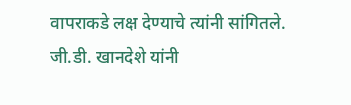वापराकडे लक्ष देण्याचे त्यांनी सांगितले.
जी.डी. खानदेशे यांनी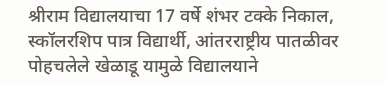श्रीराम विद्यालयाचा 17 वर्षे शंभर टक्के निकाल, स्कॉलरशिप पात्र विद्यार्थी, आंतरराष्ट्रीय पातळीवर पोहचलेले खेळाडू यामुळे विद्यालयाने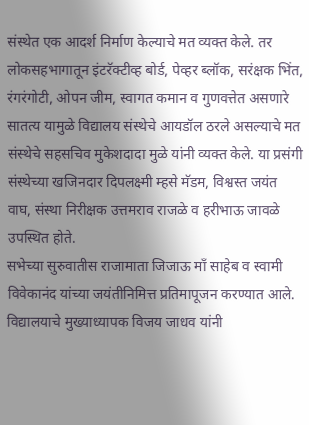संस्थेत एक आदर्श निर्माण केल्याचे मत व्यक्त केले. तर लोकसहभागातून इंटरॅक्टीव्ह बोर्ड, पेव्हर ब्लॉक, सरंक्षक भिंत, रंगरंगोटी, ओपन जीम, स्वागत कमान व गुणवत्तेत असणारे सातत्य यामुळे विद्यालय संस्थेचे आयडॉल ठरले असल्याचे मत संस्थेचे सहसचिव मुकेशदादा मुळे यांनी व्यक्त केले. या प्रसंगी संस्थेच्या खजिनदार दिपलक्ष्मी म्हसे मॅडम, विश्वस्त जयंत वाघ, संस्था निरीक्षक उत्तमराव राजळे व हरीभाऊ जावळे उपस्थित होते.
सभेच्या सुरुवातीस राजामाता जिजाऊ माँ साहेब व स्वामी विवेकानंद यांच्या जयंतीनिमित्त प्रतिमापूजन करण्यात आले. विद्यालयाचे मुख्याध्यापक विजय जाधव यांनी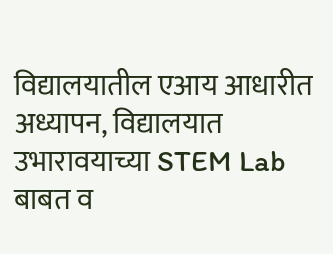विद्यालयातील एआय आधारीत अध्यापन, विद्यालयात उभारावयाच्या STEM Lab बाबत व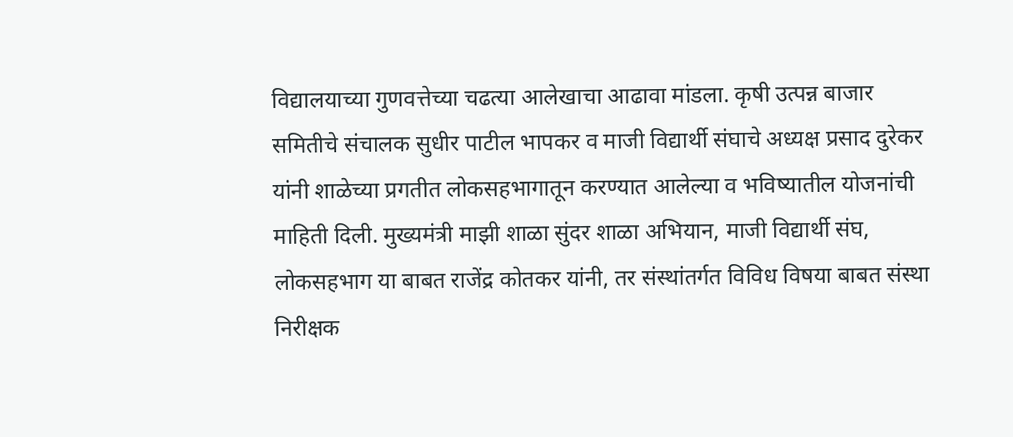विद्यालयाच्या गुणवत्तेच्या चढत्या आलेखाचा आढावा मांडला. कृषी उत्पन्न बाजार समितीचे संचालक सुधीर पाटील भापकर व माजी विद्यार्थी संघाचे अध्यक्ष प्रसाद दुरेकर यांनी शाळेच्या प्रगतीत लोकसहभागातून करण्यात आलेल्या व भविष्यातील योजनांची माहिती दिली. मुख्यमंत्री माझी शाळा सुंदर शाळा अभियान, माजी विद्यार्थी संघ, लोकसहभाग या बाबत राजेंद्र कोतकर यांनी, तर संस्थांतर्गत विविध विषया बाबत संस्था निरीक्षक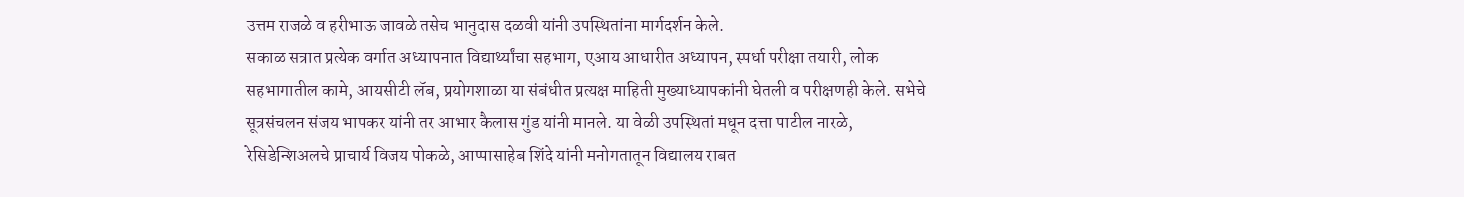उत्तम राजळे व हरीभाऊ जावळे तसेच भानुदास दळवी यांनी उपस्थितांना मार्गदर्शन केले.
सकाळ सत्रात प्रत्येक वर्गात अध्यापनात विद्यार्थ्यांचा सहभाग, एआय आधारीत अध्यापन, स्पर्धा परीक्षा तयारी, लोक सहभागातील कामे, आयसीटी लॅब, प्रयोगशाळा या संबंधीत प्रत्यक्ष माहिती मुख्याध्यापकांनी घेतली व परीक्षणही केले. सभेचे सूत्रसंचलन संजय भापकर यांनी तर आभार कैलास गुंड यांनी मानले. या वेळी उपस्थितां मधून दत्ता पाटील नारळे, रेसिडेन्शिअलचे प्राचार्य विजय पोकळे, आप्पासाहेब शिंदे यांनी मनोगतातून विद्यालय राबत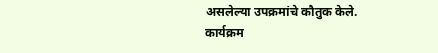असलेल्या उपक्रमांचे कौतुक केले.
कार्यक्रम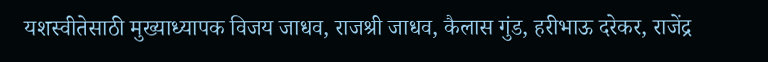यशस्वीतेसाठी मुख्याध्यापक विजय जाधव, राजश्री जाधव, कैलास गुंड, हरीभाऊ दरेकर, राजेंद्र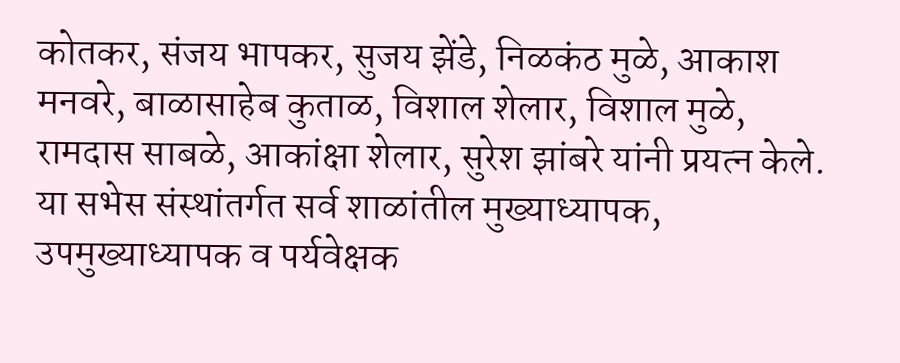कोतकर, संजय भापकर, सुजय झेंडे, निळकंठ मुळे, आकाश मनवरे, बाळासाहेब कुताळ, विशाल शेलार, विशाल मुळे, रामदास साबळे, आकांक्षा शेलार, सुरेश झांबरे यांनी प्रयत्न केले. या सभेस संस्थांतर्गत सर्व शाळांतील मुख्याध्यापक, उपमुख्याध्यापक व पर्यवेक्षक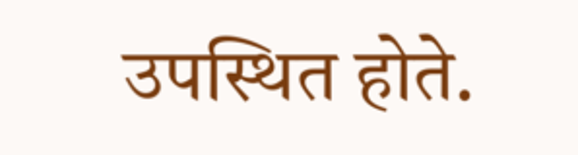उपस्थित होते.